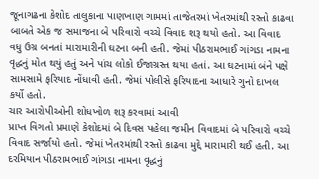જૂનાગઢના કેશોદ તાલુકાના પાણખાણ ગામમાં તાજેતરમાં ખેતરમાંથી રસ્તો કાઢવા બાબતે એક જ સમાજના બે પરિવારો વચ્ચે વિવાદ શરૂ થયો હતો. આ વિવાદ વધુ ઉગ્ર બનતાં મારામારીની ઘટના બની હતી. જેમાં પીઠરામભાઈ ગાંગડા નામના વૃદ્ધનું મોત થયું હતું અને પાંચ લોકો ઈજાગ્રસ્ત થયા હતાં. આ ઘટનામાં બંને પક્ષે સામસામે ફરિયાદ નોંધાવી હતી. જેમાં પોલીસે ફરિયાદના આધારે ગુનો દાખલ કર્યો હતો.
ચાર આરોપીઓની શોધખોળ શરૂ કરવામાં આવી
પ્રાપ્ત વિગતો પ્રમાણે કેશોદમાં બે દિવસ પહેલા જમીન વિવાદમાં બે પરિવારો વચ્ચે વિવાદ સર્જાયો હતો. જેમાં ખેતરમાંથી રસ્તો કાઢવા મુદ્દે મારામારી થઈ હતી. આ દરમિયાન પીઠરામભાઈ ગાંગડા નામના વૃદ્ધનું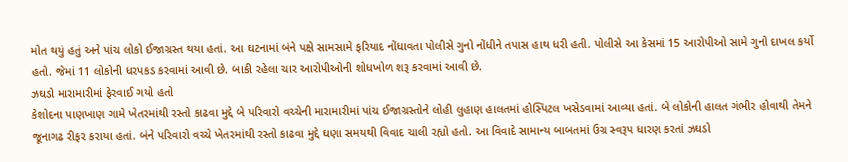મોત થયું હતું અને પાંચ લોકો ઈજાગ્રસ્ત થયા હતાં. આ ઘટનામાં બંને પક્ષે સામસામે ફરિયાદ નોંધાવતા પોલીસે ગુનો નોંધીને તપાસ હાથ ધરી હતી. પોલીસે આ કેસમાં 15 આરોપીઓ સામે ગુનો દાખલ કર્યો હતો. જેમાં 11 લોકોની ધરપકડ કરવામાં આવી છે. બાકી રહેલા ચાર આરોપીઓની શોધખોળ શરૂ કરવામાં આવી છે.
ઝઘડો મારામારીમાં ફેરવાઈ ગયો હતો
કેશોદના પાણખાણ ગામે ખેતરમાંથી રસ્તો કાઢવા મુદ્દે બે પરિવારો વચ્ચેની મારામારીમાં પાંચ ઈજાગ્રસ્તોને લોહી લુહાણ હાલતમાં હોસ્પિટલ ખસેડવામાં આવ્યા હતાં. બે લોકોની હાલત ગંભીર હોવાથી તેમને જૂનાગઢ રીફર કરાયા હતાં. બંને પરિવારો વચ્ચે ખેતરમાંથી રસ્તો કાઢવા મુદ્દે ઘણા સમયથી વિવાદ ચાલી રહ્યો હતો. આ વિવાદે સામાન્ય બાબતમાં ઉગ્ર સ્વરૂપ ધારણ કરતાં ઝઘડો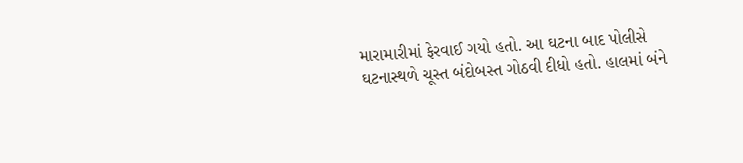મારામારીમાં ફેરવાઈ ગયો હતો. આ ઘટના બાદ પોલીસે ઘટનાસ્થળે ચૂસ્ત બંદોબસ્ત ગોઠવી દીધો હતો. હાલમાં બંને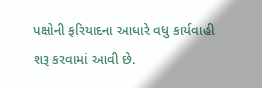પક્ષોની ફરિયાદના આધારે વધુ કાર્યવાહી શરૂ કરવામાં આવી છે.